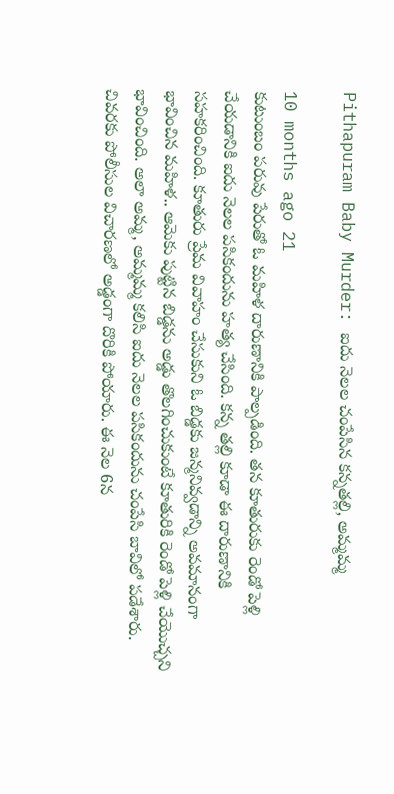Pithapuram Baby Murder: ఐదు నెలల చంపేసిన కన్నతల్లి, అమ్మమ్మ

10 months ago 21
కుటుంబం పరువు పేరుతో ఓ మహిళ దారుణానికి పాల్పడింది. తన కూతురుకు రెండో పెళ్లి చేయడానికి ఐదు నెలల పసికందును హత్య చేసింది. కన్న తల్లి కూడా ఈ దారుణానికి సహకరించింది. కూతురు ప్రేమ వివాహం చేసుకుని ఓ బిడ్డకు జన్మనివ్వడాన్ని అవమానంగా భావించిన మహిళ.. ఆమెకు పుట్టిన బిడ్డను అడ్డు తొలగించుకుంటే కూతురికి రెండో పెళ్లి చేయొచ్చని భావించింది. అలా అమ్మ, అమ్మమ్మ కలిసి ఐదు నెలల పసికందును చంపేసి బావిలో పడేశారు. చివరకు పోలీసుల విచారణలో అడ్డంగా దొరికి పోయారు. ఈ నెల 6న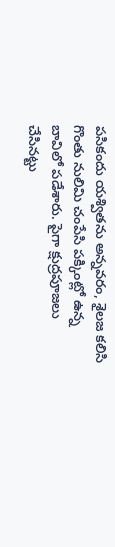పసికందు యశ్వితను అన్నవరం, శైలజ కలిసి గొంతు నులిమి చంపేసి పక్కింట్లో ఉన్న బావిలో పడేశారు. పైగా క్షుద్రపూజలు చేసినట్టు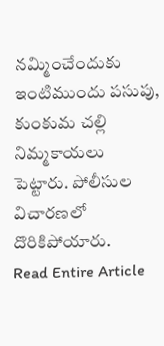నమ్మించేందుకు ఇంటిముందు పసుపు, కుంకుమ చల్లి నిమ్మకాయలు పెట్టారు. పోలీసుల విచారణలో దొరికిపోయారు.
Read Entire Article